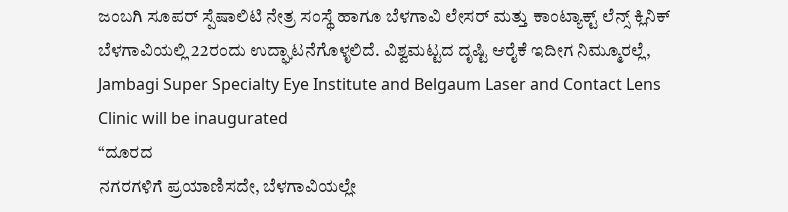ಜಂಬಗಿ ಸೂಪರ್ ಸ್ಪೆಷಾಲಿಟಿ ನೇತ್ರ ಸಂಸ್ಥೆ ಹಾಗೂ ಬೆಳಗಾವಿ ಲೇಸರ್ ಮತ್ತು ಕಾಂಟ್ಯಾಕ್ಟ್ ಲೆನ್ಸ್ ಕ್ಲಿನಿಕ್ ಬೆಳಗಾವಿಯಲ್ಲಿ 22ರಂದು ಉದ್ಘಾಟನೆಗೊಳೃಲಿದೆ. ವಿಶ್ವಮಟ್ಟದ ದೃಷ್ಟಿ ಆರೈಕೆ ಇದೀಗ ನಿಮ್ಮೂರಲ್ಲೆ,
Jambagi Super Specialty Eye Institute and Belgaum Laser and Contact Lens Clinic will be inaugurated
“ದೂರದ
ನಗರಗಳಿಗೆ ಪ್ರಯಾಣಿಸದೇ, ಬೆಳಗಾವಿಯಲ್ಲೇ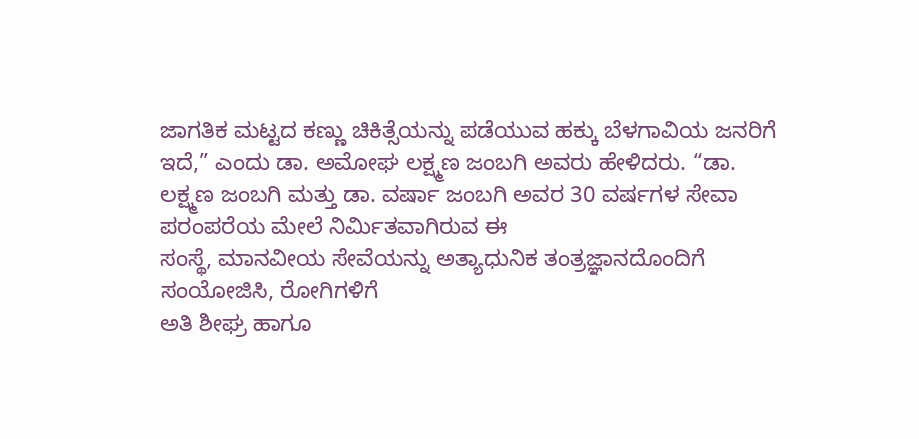ಜಾಗತಿಕ ಮಟ್ಟದ ಕಣ್ಣು ಚಿಕಿತ್ಸೆಯನ್ನು ಪಡೆಯುವ ಹಕ್ಕು ಬೆಳಗಾವಿಯ ಜನರಿಗೆ ಇದೆ,” ಎಂದು ಡಾ. ಅಮೋಘ ಲಕ್ಷ್ಮಣ ಜಂಬಗಿ ಅವರು ಹೇಳಿದರು. “ಡಾ. ಲಕ್ಷ್ಮಣ ಜಂಬಗಿ ಮತ್ತು ಡಾ. ವರ್ಷಾ ಜಂಬಗಿ ಅವರ 30 ವರ್ಷಗಳ ಸೇವಾ ಪರಂಪರೆಯ ಮೇಲೆ ನಿರ್ಮಿತವಾಗಿರುವ ಈ
ಸಂಸ್ಥೆ, ಮಾನವೀಯ ಸೇವೆಯನ್ನು ಅತ್ಯಾಧುನಿಕ ತಂತ್ರಜ್ಞಾನದೊಂದಿಗೆ
ಸಂಯೋಜಿಸಿ, ರೋಗಿಗಳಿಗೆ
ಅತಿ ಶೀಘ್ರ ಹಾಗೂ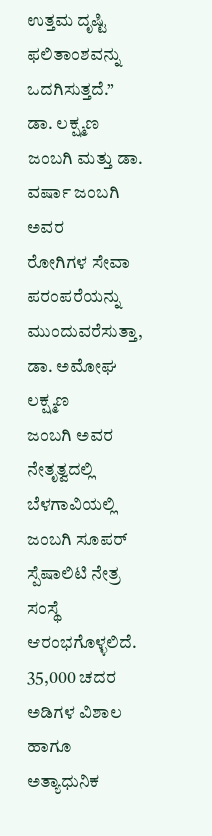ಉತ್ತಮ ದೃಷ್ಟಿ ಫಲಿತಾಂಶವನ್ನು ಒದಗಿಸುತ್ತದೆ.”
ಡಾ. ಲಕ್ಷ್ಮಣ ಜಂಬಗಿ ಮತ್ತು ಡಾ. ವರ್ಷಾ ಜಂಬಗಿ ಅವರ
ರೋಗಿಗಳ ಸೇವಾ ಪರಂಪರೆಯನ್ನು ಮುಂದುವರೆಸುತ್ತಾ, ಡಾ. ಅಮೋಘ ಲಕ್ಷ್ಮಣ
ಜಂಬಗಿ ಅವರ ನೇತೃತ್ವದಲ್ಲಿ ಬೆಳಗಾವಿಯಲ್ಲಿ ಜಂಬಗಿ ಸೂಪರ್ ಸ್ಪೆಷಾಲಿಟಿ ನೇತ್ರ ಸಂಸ್ಥೆ
ಆರಂಭಗೊಳ್ಳಲಿದೆ. 35,000 ಚದರ ಅಡಿಗಳ ವಿಶಾಲ ಹಾಗೂ ಅತ್ಯಾಧುನಿಕ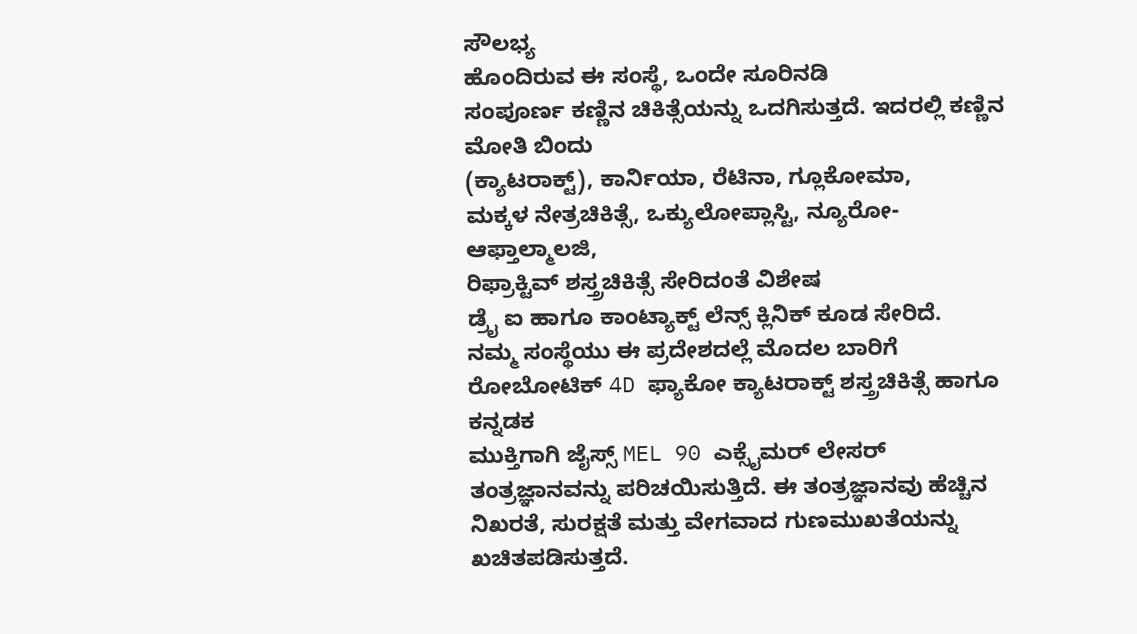ಸೌಲಭ್ಯ
ಹೊಂದಿರುವ ಈ ಸಂಸ್ಥೆ, ಒಂದೇ ಸೂರಿನಡಿ
ಸಂಪೂರ್ಣ ಕಣ್ಣಿನ ಚಿಕಿತ್ಸೆಯನ್ನು ಒದಗಿಸುತ್ತದೆ. ಇದರಲ್ಲಿ ಕಣ್ಣಿನ ಮೋತಿ ಬಿಂದು
(ಕ್ಯಾಟರಾಕ್ಟ್), ಕಾರ್ನಿಯಾ, ರೆಟಿನಾ, ಗ್ಲೂಕೋಮಾ,
ಮಕ್ಕಳ ನೇತ್ರಚಿಕಿತ್ಸೆ, ಒಕ್ಯುಲೋಪ್ಲಾಸ್ಟಿ, ನ್ಯೂರೋ-ಆಫ್ತಾಲ್ಮಾಲಜಿ,
ರಿಫ್ರಾಕ್ಟಿವ್ ಶಸ್ತ್ರಚಿಕಿತ್ಸೆ ಸೇರಿದಂತೆ ವಿಶೇಷ
ಡ್ರೈ ಐ ಹಾಗೂ ಕಾಂಟ್ಯಾಕ್ಟ್ ಲೆನ್ಸ್ ಕ್ಲಿನಿಕ್ ಕೂಡ ಸೇರಿದೆ.
ನಮ್ಮ ಸಂಸ್ಥೆಯು ಈ ಪ್ರದೇಶದಲ್ಲೆ ಮೊದಲ ಬಾರಿಗೆ
ರೋಬೋಟಿಕ್ 4D ಫ್ಯಾಕೋ ಕ್ಯಾಟರಾಕ್ಟ್ ಶಸ್ತ್ರಚಿಕಿತ್ಸೆ ಹಾಗೂ ಕನ್ನಡಕ
ಮುಕ್ತಿಗಾಗಿ ಜೈಸ್ಸ್ MEL 90 ಎಕ್ಸೈಮರ್ ಲೇಸರ್
ತಂತ್ರಜ್ಞಾನವನ್ನು ಪರಿಚಯಿಸುತ್ತಿದೆ. ಈ ತಂತ್ರಜ್ಞಾನವು ಹೆಚ್ಚಿನ ನಿಖರತೆ, ಸುರಕ್ಷತೆ ಮತ್ತು ವೇಗವಾದ ಗುಣಮುಖತೆಯನ್ನು
ಖಚಿತಪಡಿಸುತ್ತದೆ.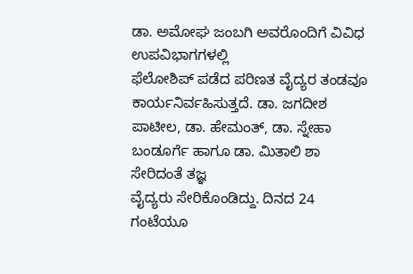ಡಾ. ಅಮೋಘ ಜಂಬಗಿ ಅವರೊಂದಿಗೆ ವಿವಿಧ ಉಪವಿಭಾಗಗಳಲ್ಲಿ
ಫೆಲೋಶಿಪ್ ಪಡೆದ ಪರಿಣತ ವೈದ್ಯರ ತಂಡವೂ ಕಾರ್ಯನಿರ್ವಹಿಸುತ್ತದೆ. ಡಾ. ಜಗದೀಶ ಪಾಟೀಲ, ಡಾ. ಹೇಮಂತ್, ಡಾ. ಸ್ನೇಹಾ ಬಂಡೂರ್ಗೆ ಹಾಗೂ ಡಾ. ಮಿತಾಲಿ ಶಾ ಸೇರಿದಂತೆ ತಜ್ಞ
ವೈದ್ಯರು ಸೇರಿಕೊಂಡಿದ್ದು. ದಿನದ 24 ಗಂಟೆಯೂ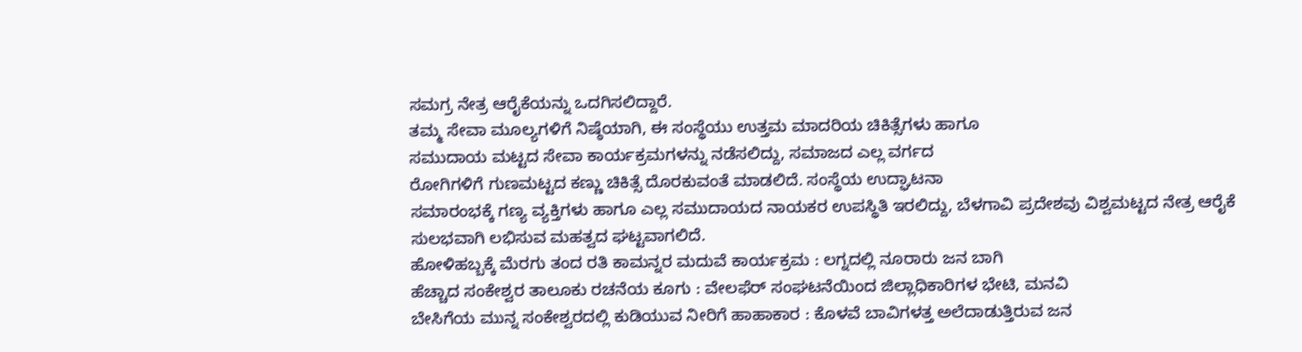ಸಮಗ್ರ ನೇತ್ರ ಆರೈಕೆಯನ್ನು ಒದಗಿಸಲಿದ್ದಾರೆ.
ತಮ್ಮ ಸೇವಾ ಮೂಲ್ಯಗಳಿಗೆ ನಿಷ್ಠೆಯಾಗಿ, ಈ ಸಂಸ್ಥೆಯು ಉತ್ತಮ ಮಾದರಿಯ ಚಿಕಿತ್ಸೆಗಳು ಹಾಗೂ
ಸಮುದಾಯ ಮಟ್ಟದ ಸೇವಾ ಕಾರ್ಯಕ್ರಮಗಳನ್ನು ನಡೆಸಲಿದ್ದು, ಸಮಾಜದ ಎಲ್ಲ ವರ್ಗದ
ರೋಗಿಗಳಿಗೆ ಗುಣಮಟ್ಟದ ಕಣ್ಣು ಚಿಕಿತ್ಸೆ ದೊರಕುವಂತೆ ಮಾಡಲಿದೆ. ಸಂಸ್ಥೆಯ ಉದ್ಘಾಟನಾ
ಸಮಾರಂಭಕ್ಕೆ ಗಣ್ಯ ವ್ಯಕ್ತಿಗಳು ಹಾಗೂ ಎಲ್ಲ ಸಮುದಾಯದ ನಾಯಕರ ಉಪಸ್ಥಿತಿ ಇರಲಿದ್ದು, ಬೆಳಗಾವಿ ಪ್ರದೇಶವು ವಿಶ್ವಮಟ್ಟದ ನೇತ್ರ ಆರೈಕೆ
ಸುಲಭವಾಗಿ ಲಭಿಸುವ ಮಹತ್ವದ ಘಟ್ಟವಾಗಲಿದೆ.
ಹೋಳಿಹಬ್ಬಕ್ಕೆ ಮೆರಗು ತಂದ ರತಿ ಕಾಮನ್ನರ ಮದುವೆ ಕಾರ್ಯಕ್ರಮ : ಲಗ್ನದಲ್ಲಿ ನೂರಾರು ಜನ ಬಾಗಿ
ಹೆಚ್ಚಾದ ಸಂಕೇಶ್ವರ ತಾಲೂಕು ರಚನೆಯ ಕೂಗು : ವೇಲಫೆರ್ ಸಂಘಟನೆಯಿಂದ ಜಿಲ್ಲಾಧಿಕಾರಿಗಳ ಭೇಟಿ, ಮನವಿ
ಬೇಸಿಗೆಯ ಮುನ್ನ ಸಂಕೇಶ್ವರದಲ್ಲಿ ಕುಡಿಯುವ ನೀರಿಗೆ ಹಾಹಾಕಾರ : ಕೊಳವೆ ಬಾವಿಗಳತ್ತ ಅಲೆದಾಡುತ್ತಿರುವ ಜನ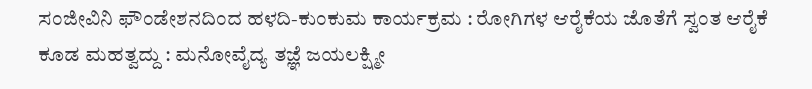ಸಂಜೀವಿನಿ ಫೌಂಡೇಶನದಿಂದ ಹಳದಿ-ಕುಂಕುಮ ಕಾರ್ಯಕ್ರಮ : ರೋಗಿಗಳ ಆರೈಕೆಯ ಜೊತೆಗೆ ಸ್ವಂತ ಆರೈಕೆ ಕೂಡ ಮಹತ್ವದ್ದು : ಮನೋವೈದ್ಯ ತಜ್ಞೆ ಜಯಲಕ್ಷ್ಮೀ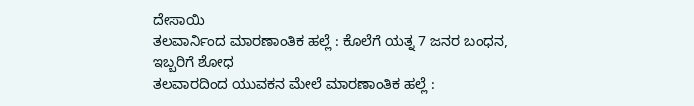ದೇಸಾಯಿ
ತಲವಾರ್ನಿಂದ ಮಾರಣಾಂತಿಕ ಹಲ್ಲೆ : ಕೊಲೆಗೆ ಯತ್ನ 7 ಜನರ ಬಂಧನ, ಇಬ್ಬರಿಗೆ ಶೋಧ
ತಲವಾರದಿಂದ ಯುವಕನ ಮೇಲೆ ಮಾರಣಾಂತಿಕ ಹಲ್ಲೆ :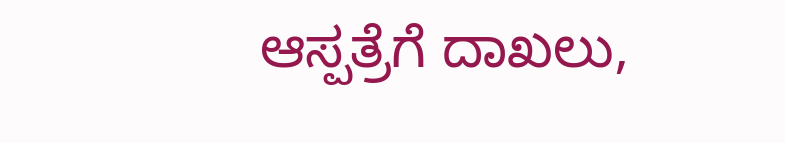ಆಸ್ಪತ್ರೆಗೆ ದಾಖಲು,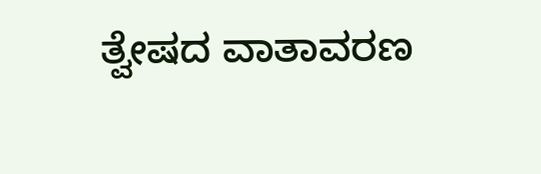ತ್ವೇಷದ ವಾತಾವರಣ